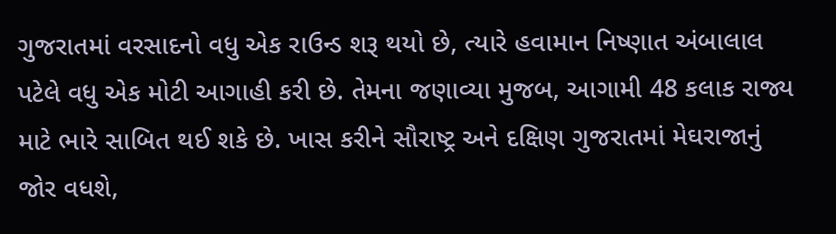ગુજરાતમાં વરસાદનો વધુ એક રાઉન્ડ શરૂ થયો છે, ત્યારે હવામાન નિષ્ણાત અંબાલાલ પટેલે વધુ એક મોટી આગાહી કરી છે. તેમના જણાવ્યા મુજબ, આગામી 48 કલાક રાજ્ય માટે ભારે સાબિત થઈ શકે છે. ખાસ કરીને સૌરાષ્ટ્ર અને દક્ષિણ ગુજરાતમાં મેઘરાજાનું જોર વધશે,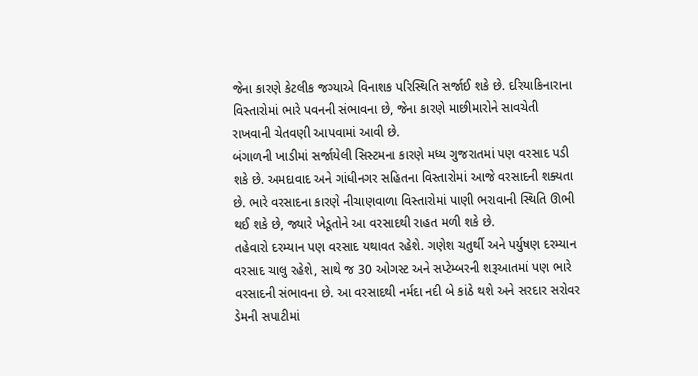જેના કારણે કેટલીક જગ્યાએ વિનાશક પરિસ્થિતિ સર્જાઈ શકે છે. દરિયાકિનારાના વિસ્તારોમાં ભારે પવનની સંભાવના છે, જેના કારણે માછીમારોને સાવચેતી રાખવાની ચેતવણી આપવામાં આવી છે.
બંગાળની ખાડીમાં સર્જાયેલી સિસ્ટમના કારણે મધ્ય ગુજરાતમાં પણ વરસાદ પડી શકે છે. અમદાવાદ અને ગાંધીનગર સહિતના વિસ્તારોમાં આજે વરસાદની શક્યતા છે. ભારે વરસાદના કારણે નીચાણવાળા વિસ્તારોમાં પાણી ભરાવાની સ્થિતિ ઊભી થઈ શકે છે, જ્યારે ખેડૂતોને આ વરસાદથી રાહત મળી શકે છે.
તહેવારો દરમ્યાન પણ વરસાદ યથાવત રહેશે. ગણેશ ચતુર્થી અને પર્યુષણ દરમ્યાન વરસાદ ચાલુ રહેશે, સાથે જ 30 ઓગસ્ટ અને સપ્ટેમ્બરની શરૂઆતમાં પણ ભારે વરસાદની સંભાવના છે. આ વરસાદથી નર્મદા નદી બે કાંઠે થશે અને સરદાર સરોવર ડેમની સપાટીમાં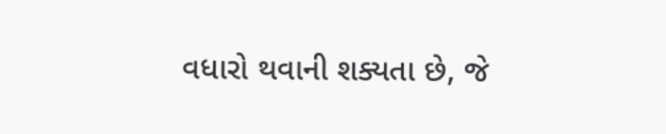વધારો થવાની શક્યતા છે, જે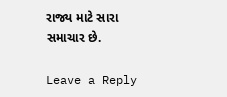રાજ્ય માટે સારા સમાચાર છે.

Leave a Reply